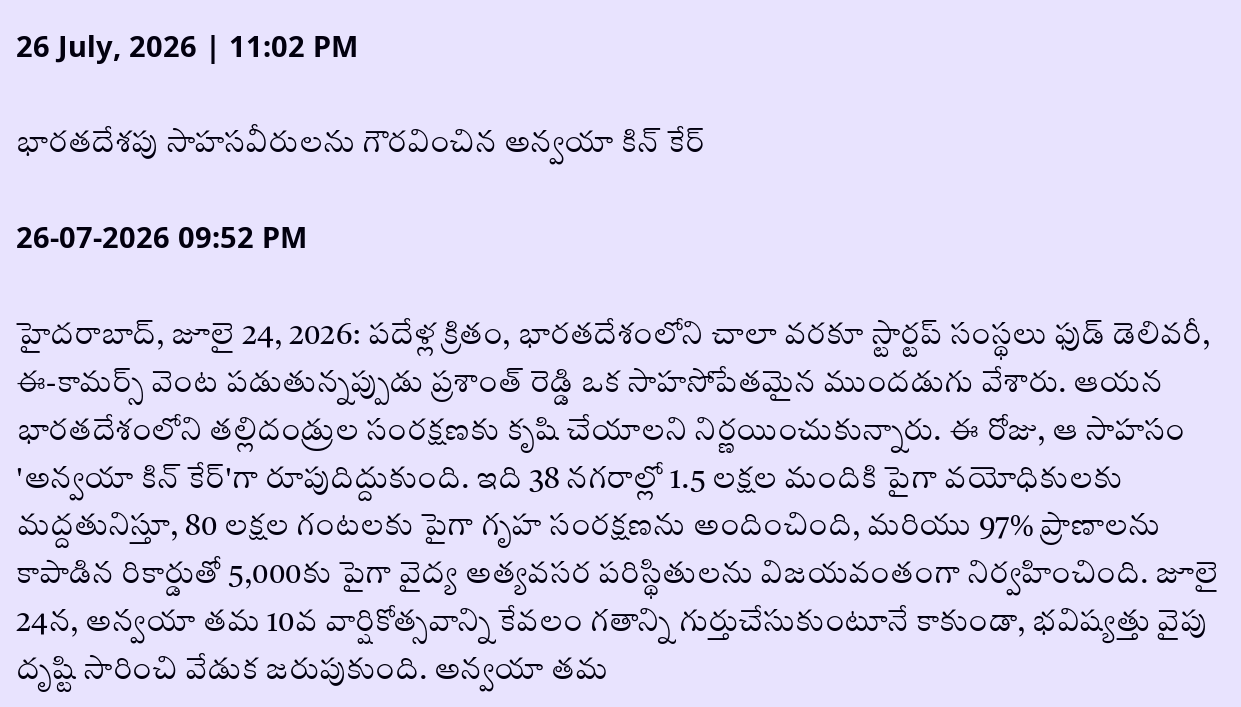26 July, 2026 | 11:02 PM

భారతదేశపు సాహసవీరులను గౌరవించిన అన్వయా కిన్ కేర్

26-07-2026 09:52 PM

హైదరాబాద్, జూలై 24, 2026: పదేళ్ల క్రితం, భారతదేశంలోని చాలా వరకూ స్టార్టప్ సంస్థలు ఫుడ్ డెలివరీ, ఈ-కామర్స్‌ వెంట పడుతున్నప్పుడు ప్రశాంత్ రెడ్డి ఒక సాహసోపేతమైన ముందడుగు వేశారు. ఆయన భారతదేశంలోని తల్లిదండ్రుల సంరక్షణకు కృషి చేయాలని నిర్ణయించుకున్నారు. ఈ రోజు, ఆ సాహసం 'అన్వయా కిన్ కేర్'గా రూపుదిద్దుకుంది. ఇది 38 నగరాల్లో 1.5 లక్షల మందికి పైగా వయోధికులకు మద్దతునిస్తూ, 80 లక్షల గంటలకు పైగా గృహ సంరక్షణను అందించింది, మరియు 97% ప్రాణాలను కాపాడిన రికార్డుతో 5,000కు పైగా వైద్య అత్యవసర పరిస్థితులను విజయవంతంగా నిర్వహించింది. జూలై 24న, అన్వయా తమ 10వ వార్షికోత్సవాన్ని కేవలం గతాన్ని గుర్తుచేసుకుంటూనే కాకుండా, భవిష్యత్తు వైపు దృష్టి సారించి వేడుక జరుపుకుంది. అన్వయా తమ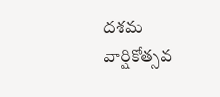దశమ వార్షికోత్సవ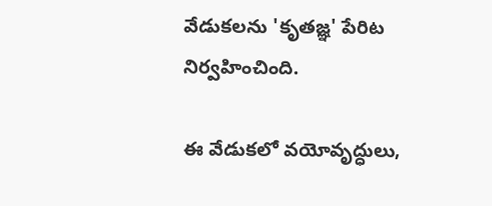వేడుకలను 'కృతజ్ఞ' పేరిట నిర్వహించింది.

ఈ వేడుకలో వయోవృద్ధులు,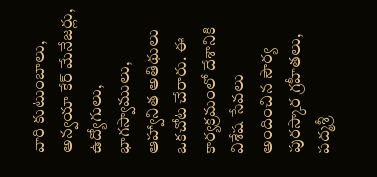వారి కుటుంబాలు, అన్వయా కేర్ మేనేజర్లు, ఉద్యోగులు, భాగస్వాములు, ఆహ్వానిత అతిథులు ఒకచోట చేరారు. ఈ కార్యక్రమంలో దేశానికి విశేష సేవలు అందించిన సౌర్య పురస్కార గ్రహీతలు, పద్మశ్రీ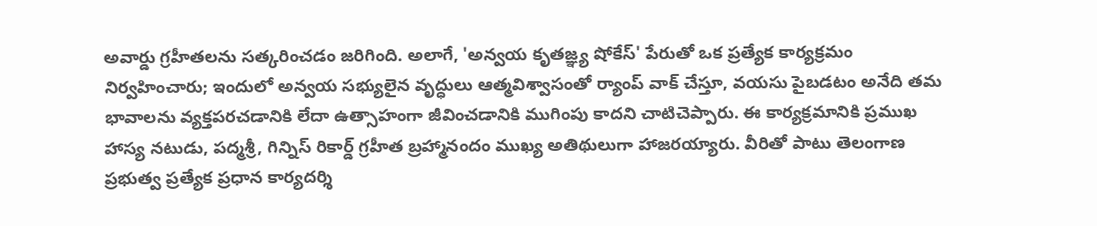అవార్డు గ్రహీతలను సత్కరించడం జరిగింది. అలాగే, 'అన్వయ కృతజ్ఞ్య షోకేస్' పేరుతో ఒక ప్రత్యేక కార్యక్రమం నిర్వహించారు; ఇందులో అన్వయ సభ్యులైన వృద్ధులు ఆత్మవిశ్వాసంతో ర్యాంప్ వాక్ చేస్తూ, వయసు పైబడటం అనేది తమ భావాలను వ్యక్తపరచడానికి లేదా ఉత్సాహంగా జీవించడానికి ముగింపు కాదని చాటిచెప్పారు. ఈ కార్యక్రమానికి ప్రముఖ హాస్య నటుడు, పద్మశ్రీ, గిన్నిస్ రికార్డ్ గ్రహీత బ్రహ్మానందం ముఖ్య అతిథులుగా హాజరయ్యారు. వీరితో పాటు తెలంగాణ ప్రభుత్వ ప్రత్యేక ప్రధాన కార్యదర్శి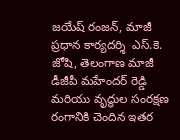జయేష్ రంజన్, మాజీ ప్రధాన కార్యదర్శి  ఎస్.కె. జోషి, తెలంగాణ మాజీ డీజీపీ మహేందర్ రెడ్డి మరియు వృద్ధుల సంరక్షణ రంగానికి చెందిన ఇతర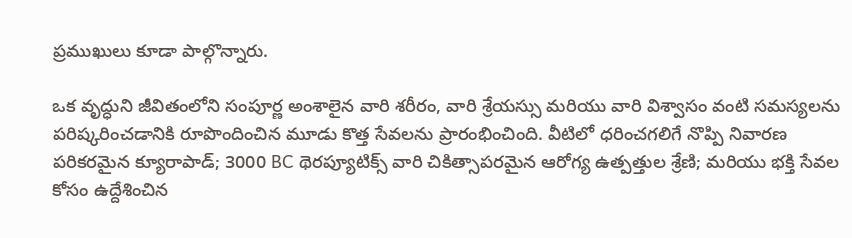ప్రముఖులు కూడా పాల్గొన్నారు.

ఒక వృద్ధుని జీవితంలోని సంపూర్ణ అంశాలైన వారి శరీరం, వారి శ్రేయస్సు మరియు వారి విశ్వాసం వంటి సమస్యలను పరిష్కరించడానికి రూపొందించిన మూడు కొత్త సేవలను ప్రారంభించింది. వీటిలో ధరించగలిగే నొప్పి నివారణ పరికరమైన క్యూరాపాడ్; 3000 BC థెరప్యూటిక్స్ వారి చికిత్సాపరమైన ఆరోగ్య ఉత్పత్తుల శ్రేణి; మరియు భక్తి సేవల కోసం ఉద్దేశించిన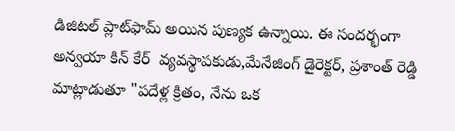డిజిటల్ ప్లాట్‌ఫామ్ అయిన పుణ్యక ఉన్నాయి. ఈ సందర్భంగా అన్వయా కిన్ కేర్  వ్యవస్థాపకుడు,మేనేజింగ్ డైరెక్టర్, ప్రశాంత్ రెడ్డి మాట్లాడుతూ "పదేళ్ల క్రితం, నేను ఒక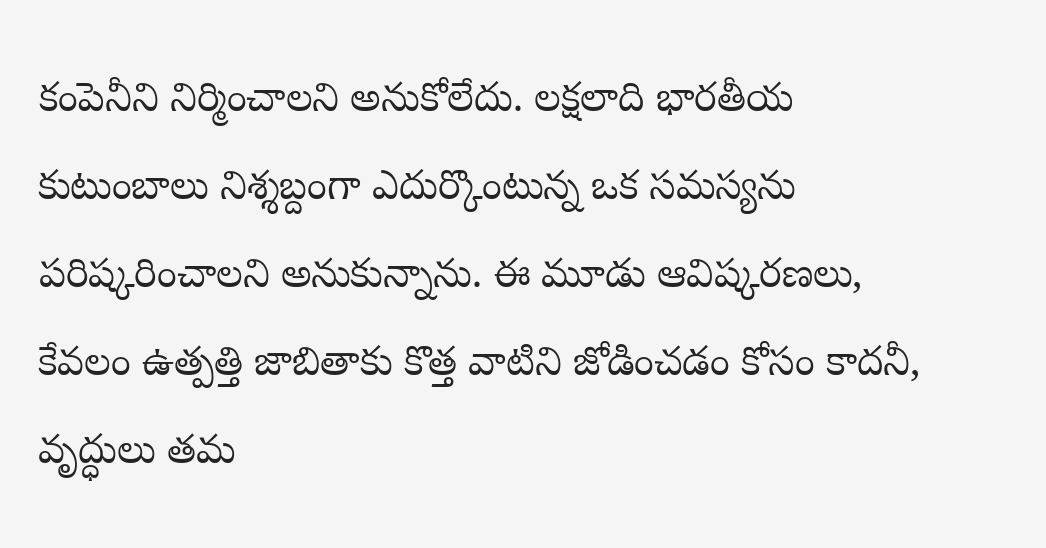కంపెనీని నిర్మించాలని అనుకోలేదు. లక్షలాది భారతీయ కుటుంబాలు నిశ్శబ్దంగా ఎదుర్కొంటున్న ఒక సమస్యను పరిష్కరించాలని అనుకున్నాను. ఈ మూడు ఆవిష్కరణలు, కేవలం ఉత్పత్తి జాబితాకు కొత్త వాటిని జోడించడం కోసం కాదనీ, వృద్ధులు తమ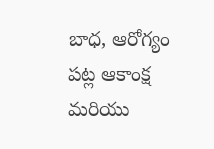బాధ, ఆరోగ్యం పట్ల ఆకాంక్ష మరియు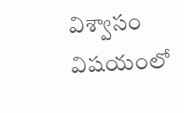విశ్వాసం విషయంలో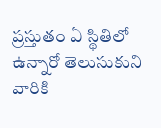ప్రస్తుతం ఏ స్థితిలో ఉన్నారో తెలుసుకుని వారికి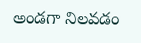అండగా నిలవడం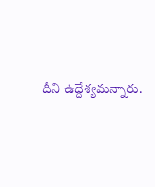దీని ఉద్దేశ్యమన్నారు.